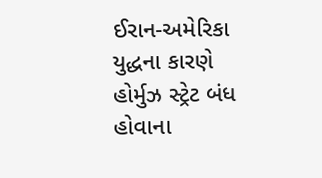ઈરાન-અમેરિકા યુદ્ધના કારણે હોર્મુઝ સ્ટ્રેટ બંધ હોવાના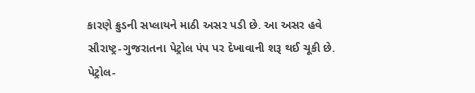કારણે ક્રુડની સપ્લાયને માઠી અસર પડી છે. આ અસર હવે સૌરાષ્ટ્ર-ગુજરાતના પેટ્રોલ પંપ પર દેખાવાની શરૂ થઈ ચૂકી છે. પેટ્રોલ-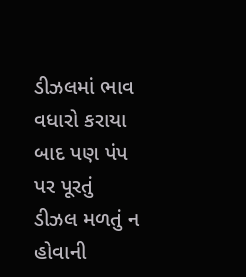ડીઝલમાં ભાવ વધારો કરાયા બાદ પણ પંપ પર પૂરતું ડીઝલ મળતું ન હોવાની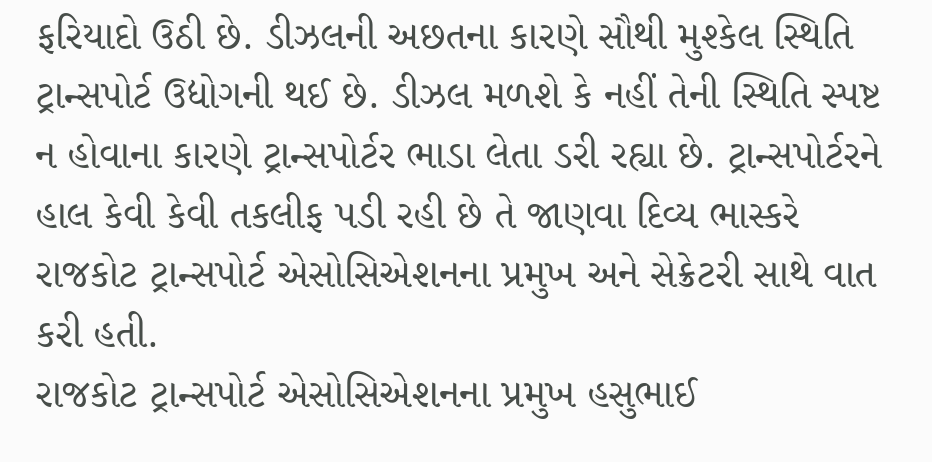ફરિયાદો ઉઠી છે. ડીઝલની અછતના કારણે સૌથી મુશ્કેલ સ્થિતિ ટ્રાન્સપોર્ટ ઉદ્યોગની થઈ છે. ડીઝલ મળશે કે નહીં તેની સ્થિતિ સ્પષ્ટ ન હોવાના કારણે ટ્રાન્સપોર્ટર ભાડા લેતા ડરી રહ્યા છે. ટ્રાન્સપોર્ટરને હાલ કેવી કેવી તકલીફ પડી રહી છે તે જાણવા દિવ્ય ભાસ્કરે રાજકોટ ટ્રાન્સપોર્ટ એસોસિએશનના પ્રમુખ અને સેક્રેટરી સાથે વાત કરી હતી.
રાજકોટ ટ્રાન્સપોર્ટ એસોસિએશનના પ્રમુખ હસુભાઈ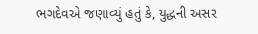ભગદેવએ જણાવ્યું હતું કે, યુદ્ધની અસર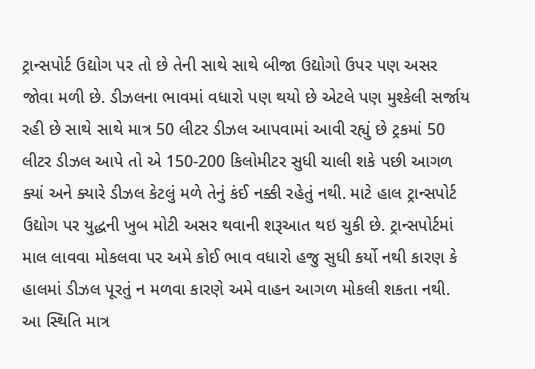ટ્રાન્સપોર્ટ ઉદ્યોગ પર તો છે તેની સાથે સાથે બીજા ઉદ્યોગો ઉપર પણ અસર જોવા મળી છે. ડીઝલના ભાવમાં વધારો પણ થયો છે એટલે પણ મુશ્કેલી સર્જાય રહી છે સાથે સાથે માત્ર 50 લીટર ડીઝલ આપવામાં આવી રહ્યું છે ટ્રકમાં 50 લીટર ડીઝલ આપે તો એ 150-200 કિલોમીટર સુધી ચાલી શકે પછી આગળ ક્યાં અને ક્યારે ડીઝલ કેટલું મળે તેનું કંઈ નક્કી રહેતું નથી. માટે હાલ ટ્રાન્સપોર્ટ ઉદ્યોગ પર યુદ્ધની ખુબ મોટી અસર થવાની શરૂઆત થઇ ચુકી છે. ટ્રાન્સપોર્ટમાં માલ લાવવા મોકલવા પર અમે કોઈ ભાવ વધારો હજુ સુધી કર્યો નથી કારણ કે હાલમાં ડીઝલ પૂરતું ન મળવા કારણે અમે વાહન આગળ મોકલી શકતા નથી. આ સ્થિતિ માત્ર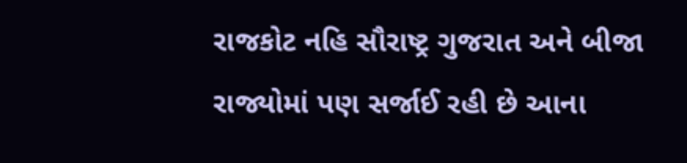રાજકોટ નહિ સૌરાષ્ટ્ર ગુજરાત અને બીજા રાજ્યોમાં પણ સર્જાઈ રહી છે આના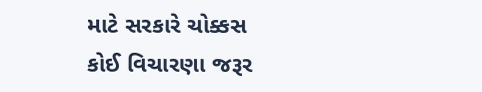માટે સરકારે ચોક્કસ કોઈ વિચારણા જરૂર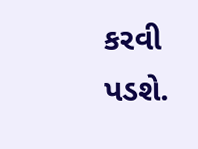કરવી પડશે.